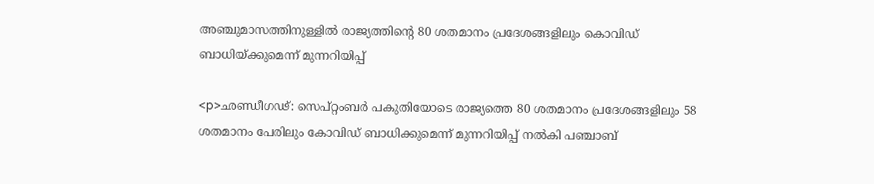അഞ്ചുമാസത്തിനുള്ളില്‍ രാജ്യത്തിന്റെ 80 ശതമാനം പ്രദേശങ്ങളിലും കൊവിഡ് ബാധിയ്ക്കുമെന്ന് മുന്നറിയിപ്പ്

<p>ഛണ്ഡീഗഢ്: സെപ്റ്റംബര്‍ പകുതിയോടെ രാജ്യത്തെ 80 ശതമാനം പ്രദേശങ്ങളിലും 58 ശതമാനം പേരിലും കോവിഡ് ബാധിക്കുമെന്ന് മുന്നറിയിപ്പ് നല്‍കി പഞ്ചാബ്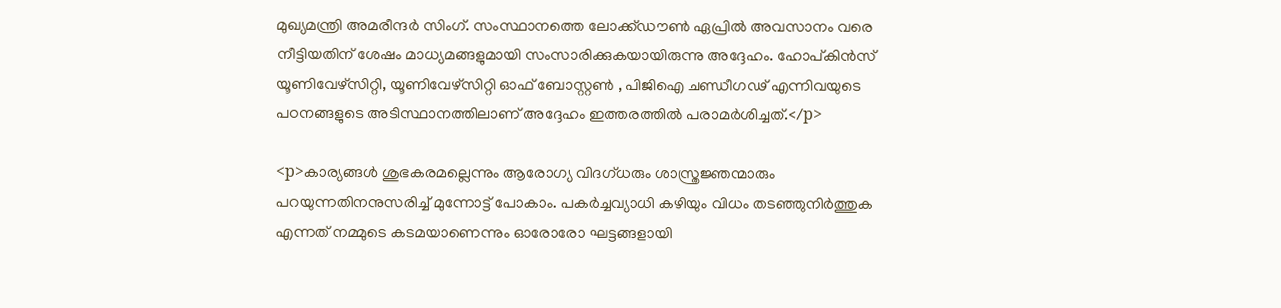മുഖ്യമന്ത്രി അമരീന്ദര്‍ സിംഗ്. സംസ്ഥാനത്തെ ലോക്ക്ഡൗണ്‍ ഏപ്രില്‍ അവസാനം വരെ നീട്ടിയതിന് ശേഷം മാധ്യമങ്ങളുമായി സംസാരിക്കുകയായിരുന്നു അദ്ദേഹം. ഹോപ്കിന്‍സ് യൂണിവേഴ്‌സിറ്റി, യൂണിവേഴ്‌സിറ്റി ഓഫ് ബോസ്റ്റണ്‍ , പിജിഐ ചണ്ഡീഗഢ് എന്നിവയുടെ പഠനങ്ങളുടെ അടിസ്ഥാനത്തിലാണ് അദ്ദേഹം ഇത്തരത്തില്‍ പരാമര്‍ശിച്ചത്.</p>

<p>കാര്യങ്ങള്‍ ശുഭകരമല്ലെന്നും ആരോഗ്യ വിദഗ്ധരും ശാസ്ത്രജ്ഞന്മാരും പറയുന്നതിനനുസരിച്ച് മുന്നോട്ട് പോകാം. പകര്‍ച്ചവ്യാധി കഴിയും വിധം തടഞ്ഞുനിര്‍ത്തുക എന്നത് നമ്മുടെ കടമയാണെന്നും ഓരോരോ ഘട്ടങ്ങളായി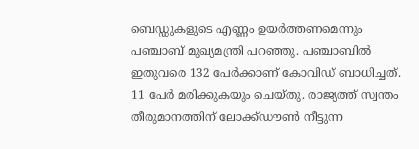ബെഡ്ഡുകളുടെ എണ്ണം ഉയര്‍ത്തണമെന്നും പഞ്ചാബ് മുഖ്യമന്ത്രി പറഞ്ഞു. പഞ്ചാബില്‍ ഇതുവരെ 132 പേര്‍ക്കാണ് കോവിഡ് ബാധിച്ചത്. 11 പേര്‍ മരിക്കുകയും ചെയ്തു. രാജ്യത്ത് സ്വന്തം തീരുമാനത്തിന് ലോക്ക്ഡൗണ്‍ നീട്ടുന്ന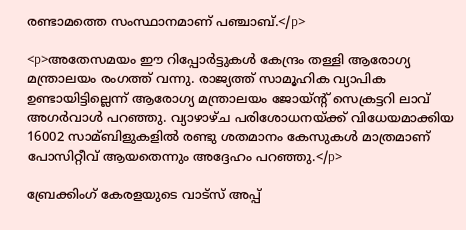രണ്ടാമത്തെ സംസ്ഥാനമാണ് പഞ്ചാബ്.</p>

<p>അതേസമയം ഈ റിപ്പോര്‍ട്ടുകള്‍ കേന്ദ്രം തള്ളി ആരോഗ്യ മന്ത്രാലയം രംഗത്ത് വന്നു. രാജ്യത്ത് സാമൂഹിക വ്യാപിക ഉണ്ടായിട്ടില്ലെന്ന് ആരോഗ്യ മന്ത്രാലയം ജോയ്ന്റ് സെക്രട്ടറി ലാവ് അഗര്‍വാള്‍ പറഞ്ഞു. വ്യാഴാഴ്ച പരിശോധനയ്ക്ക് വിധേയമാക്കിയ 16002 സാമ്ബിളുകളില്‍ രണ്ടു ശതമാനം കേസുകള്‍ മാത്രമാണ് പോസിറ്റീവ് ആയതെന്നും അദ്ദേഹം പറഞ്ഞു.</p>

ബ്രേക്കിംഗ് കേരളയുടെ വാട്സ് അപ്പ്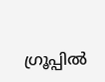ഗ്രൂപ്പിൽ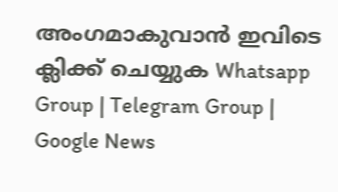അംഗമാകുവാൻ ഇവിടെ ക്ലിക്ക് ചെയ്യുക Whatsapp Group | Telegram Group | Google News